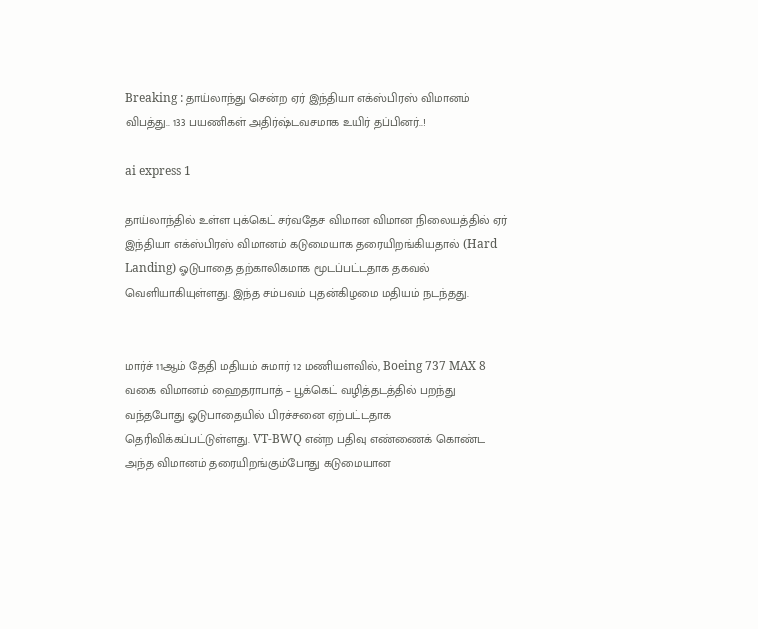Breaking : தாய்லாந்து சென்ற ஏர் இந்தியா எக்ஸ்பிரஸ் விமானம் விபத்து.. 133 பயணிகள் அதிர்ஷ்டவசமாக உயிர் தப்பினர்..!

ai express 1

தாய்லாந்தில் உள்ள புக்கெட் சர்வதேச விமான விமான நிலையத்தில் ஏர் இந்தியா எக்ஸ்பிரஸ் விமானம் கடுமையாக தரையிறங்கியதால் (Hard Landing) ஓடுபாதை தற்காலிகமாக மூடப்பட்டதாக தகவல் வெளியாகியுள்ளது. இந்த சம்பவம் புதன்கிழமை மதியம் நடந்தது.


மார்ச் 11ஆம் தேதி மதியம் சுமார் 12 மணியளவில், Boeing 737 MAX 8 வகை விமானம் ஹைதராபாத் – பூக்கெட் வழித்தடத்தில் பறந்து வந்தபோது ஓடுபாதையில் பிரச்சனை ஏற்பட்டதாக தெரிவிக்கப்பட்டுள்ளது. VT-BWQ என்ற பதிவு எண்ணைக் கொண்ட அந்த விமானம் தரையிறங்கும்போது கடுமையான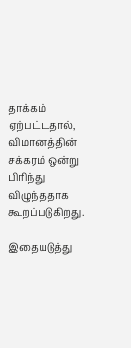தாக்கம் ஏற்பட்டதால், விமானத்தின் சக்கரம் ஒன்று பிரிந்து விழுந்ததாக கூறப்படுகிறது.

இதையடுத்து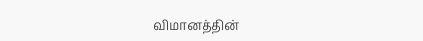விமானத்தின்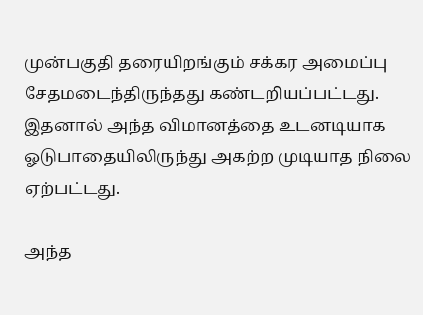முன்பகுதி தரையிறங்கும் சக்கர அமைப்பு சேதமடைந்திருந்தது கண்டறியப்பட்டது. இதனால் அந்த விமானத்தை உடனடியாக ஓடுபாதையிலிருந்து அகற்ற முடியாத நிலை ஏற்பட்டது.

அந்த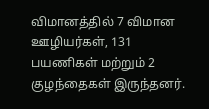விமானத்தில் 7 விமான ஊழியர்கள், 131 பயணிகள் மற்றும் 2 குழந்தைகள் இருந்தனர்.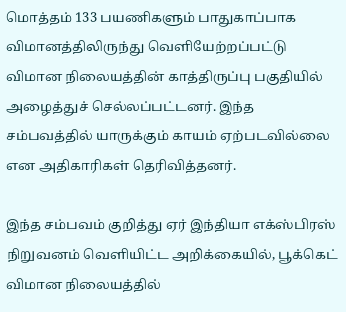மொத்தம் 133 பயணிகளும் பாதுகாப்பாக விமானத்திலிருந்து வெளியேற்றப்பட்டு விமான நிலையத்தின் காத்திருப்பு பகுதியில் அழைத்துச் செல்லப்பட்டனர். இந்த சம்பவத்தில் யாருக்கும் காயம் ஏற்படவில்லை என அதிகாரிகள் தெரிவித்தனர்.

இந்த சம்பவம் குறித்து ஏர் இந்தியா எக்ஸ்பிரஸ் நிறுவனம் வெளியிட்ட அறிக்கையில், பூக்கெட் விமான நிலையத்தில்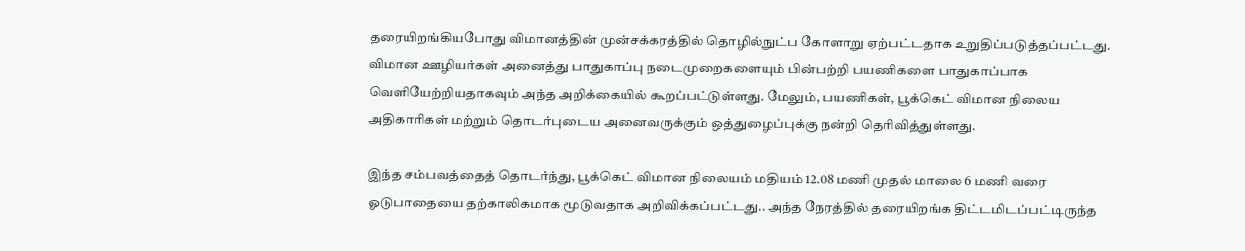தரையிறங்கியபோது விமானத்தின் முன்சக்கரத்தில் தொழில்நுட்ப கோளாறு ஏற்பட்டதாக உறுதிப்படுத்தப்பட்டது. விமான ஊழியர்கள் அனைத்து பாதுகாப்பு நடைமுறைகளையும் பின்பற்றி பயணிகளை பாதுகாப்பாக வெளியேற்றியதாகவும் அந்த அறிக்கையில் கூறப்பட்டுள்ளது. மேலும், பயணிகள், பூக்கெட் விமான நிலைய அதிகாரிகள் மற்றும் தொடர்புடைய அனைவருக்கும் ஒத்துழைப்புக்கு நன்றி தெரிவித்துள்ளது.

இந்த சம்பவத்தைத் தொடர்ந்து, பூக்கெட் விமான நிலையம் மதியம் 12.08 மணி முதல் மாலை 6 மணி வரை ஓடுபாதையை தற்காலிகமாக மூடுவதாக அறிவிக்கப்பட்டது.. அந்த நேரத்தில் தரையிறங்க திட்டமிடப்பட்டிருந்த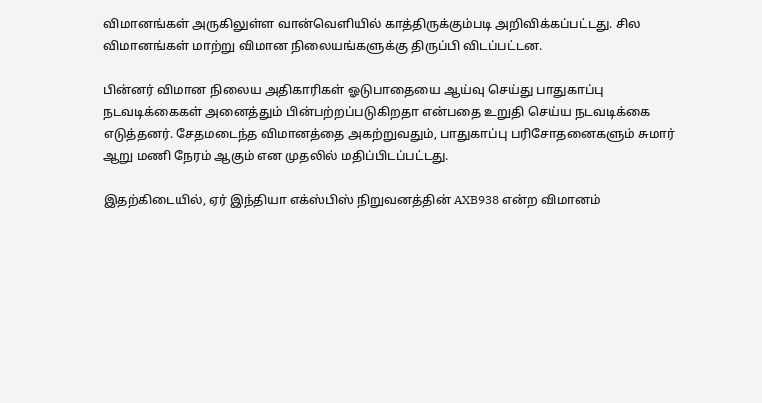விமானங்கள் அருகிலுள்ள வான்வெளியில் காத்திருக்கும்படி அறிவிக்கப்பட்டது. சில விமானங்கள் மாற்று விமான நிலையங்களுக்கு திருப்பி விடப்பட்டன.

பின்னர் விமான நிலைய அதிகாரிகள் ஓடுபாதையை ஆய்வு செய்து பாதுகாப்பு நடவடிக்கைகள் அனைத்தும் பின்பற்றப்படுகிறதா என்பதை உறுதி செய்ய நடவடிக்கை எடுத்தனர். சேதமடைந்த விமானத்தை அகற்றுவதும், பாதுகாப்பு பரிசோதனைகளும் சுமார் ஆறு மணி நேரம் ஆகும் என முதலில் மதிப்பிடப்பட்டது.

இதற்கிடையில், ஏர் இந்தியா எக்ஸ்பிஸ் நிறுவனத்தின் AXB938 என்ற விமானம்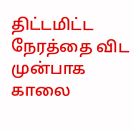திட்டமிட்ட நேரத்தை விட முன்பாக காலை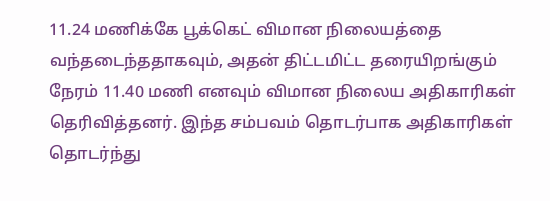11.24 மணிக்கே பூக்கெட் விமான நிலையத்தை வந்தடைந்ததாகவும், அதன் திட்டமிட்ட தரையிறங்கும் நேரம் 11.40 மணி எனவும் விமான நிலைய அதிகாரிகள் தெரிவித்தனர். இந்த சம்பவம் தொடர்பாக அதிகாரிகள் தொடர்ந்து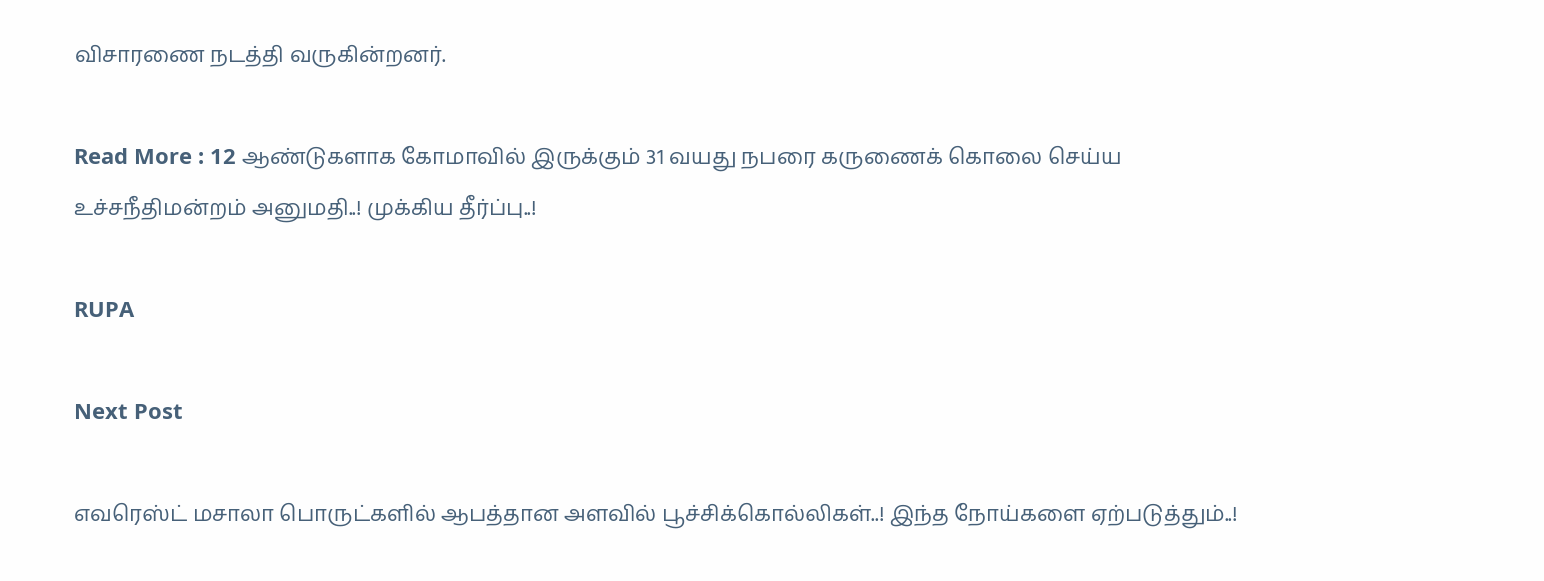விசாரணை நடத்தி வருகின்றனர்.

Read More : 12 ஆண்டுகளாக கோமாவில் இருக்கும் 31 வயது நபரை கருணைக் கொலை செய்ய உச்சநீதிமன்றம் அனுமதி..! முக்கிய தீர்ப்பு..!

RUPA

Next Post

எவரெஸ்ட் மசாலா பொருட்களில் ஆபத்தான அளவில் பூச்சிக்கொல்லிகள்..! இந்த நோய்களை ஏற்படுத்தும்..!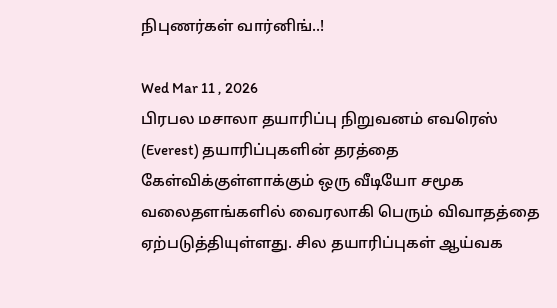நிபுணர்கள் வார்னிங்..!

Wed Mar 11 , 2026
பிரபல மசாலா தயாரிப்பு நிறுவனம் எவரெஸ் (Everest) தயாரிப்புகளின் தரத்தை கேள்விக்குள்ளாக்கும் ஒரு வீடியோ சமூக வலைதளங்களில் வைரலாகி பெரும் விவாதத்தை ஏற்படுத்தியுள்ளது. சில தயாரிப்புகள் ஆய்வக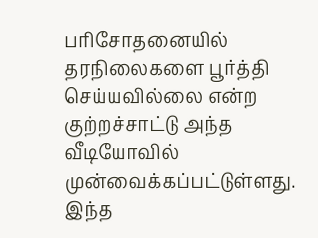பரிசோதனையில் தரநிலைகளை பூர்த்தி செய்யவில்லை என்ற குற்றச்சாட்டு அந்த வீடியோவில் முன்வைக்கப்பட்டுள்ளது. இந்த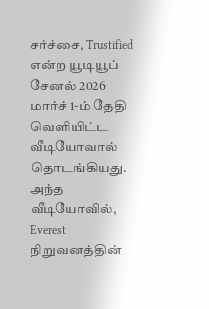சர்ச்சை, Trustified என்ற யூடியூப் சேனல் 2026 மார்ச் 1-ம் தேதி வெளியிட்ட வீடியோவால் தொடங்கியது. அந்த வீடியோவில், Everest நிறுவனத்தின்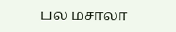பல மசாலா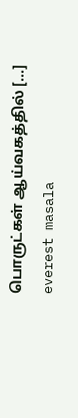பொருட்கள் ஆய்வகத்தில் […]
everest masala